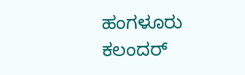ಹಂಗಳೂರು ಕಲಂದರ್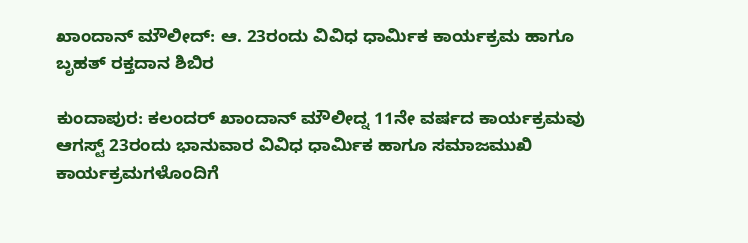ಖಾಂದಾನ್ ಮೌಲೀದ್: ಆ. 23ರಂದು ವಿವಿಧ ಧಾರ್ಮಿಕ ಕಾರ್ಯಕ್ರಮ ಹಾಗೂ ಬೃಹತ್ ರಕ್ತದಾನ ಶಿಬಿರ

ಕುಂದಾಪುರ: ಕಲಂದರ್ ಖಾಂದಾನ್ ಮೌಲೀದ್ನ 11ನೇ ವರ್ಷದ ಕಾರ್ಯಕ್ರಮವು ಆಗಸ್ಟ್ 23ರಂದು ಭಾನುವಾರ ವಿವಿಧ ಧಾರ್ಮಿಕ ಹಾಗೂ ಸಮಾಜಮುಖಿ ಕಾರ್ಯಕ್ರಮಗಳೊಂದಿಗೆ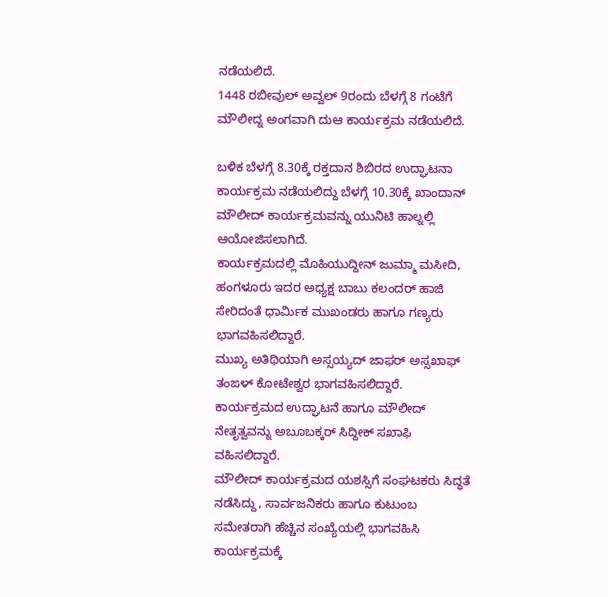ನಡೆಯಲಿದೆ.
1448 ರಬೀವುಲ್ ಅವ್ವಲ್ 9ರಂದು ಬೆಳಗ್ಗೆ 8 ಗಂಟೆಗೆ ಮೌಲೀದ್ನ ಅಂಗವಾಗಿ ದುಆ ಕಾರ್ಯಕ್ರಮ ನಡೆಯಲಿದೆ.

ಬಳಿಕ ಬೆಳಗ್ಗೆ 8.30ಕ್ಕೆ ರಕ್ತದಾನ ಶಿಬಿರದ ಉದ್ಘಾಟನಾ ಕಾರ್ಯಕ್ರಮ ನಡೆಯಲಿದ್ದು ಬೆಳಗ್ಗೆ 10.30ಕ್ಕೆ ಖಾಂದಾನ್ ಮೌಲೀದ್ ಕಾರ್ಯಕ್ರಮವನ್ನು ಯುನಿಟಿ ಹಾಲ್ನಲ್ಲಿ ಆಯೋಜಿಸಲಾಗಿದೆ.
ಕಾರ್ಯಕ್ರಮದಲ್ಲಿ ಮೊಹಿಯುದ್ದೀನ್ ಜುಮ್ಮಾ ಮಸೀದಿ, ಹಂಗಳೂರು ಇದರ ಅಧ್ಯಕ್ಷ ಬಾಬು ಕಲಂದರ್ ಹಾಜಿ ಸೇರಿದಂತೆ ಧಾರ್ಮಿಕ ಮುಖಂಡರು ಹಾಗೂ ಗಣ್ಯರು ಭಾಗವಹಿಸಲಿದ್ದಾರೆ.
ಮುಖ್ಯ ಅತಿಥಿಯಾಗಿ ಅಸ್ಸಯ್ಯದ್ ಜಾಫರ್ ಅಸ್ಸಖಾಫ್ ತಂಙಳ್ ಕೋಟೇಶ್ವರ ಭಾಗವಹಿಸಲಿದ್ದಾರೆ.
ಕಾರ್ಯಕ್ರಮದ ಉದ್ಘಾಟನೆ ಹಾಗೂ ಮೌಲೀದ್ ನೇತೃತ್ವವನ್ನು ಅಬೂಬಕ್ಕರ್ ಸಿದ್ದೀಕ್ ಸಖಾಫಿ ವಹಿಸಲಿದ್ದಾರೆ.
ಮೌಲೀದ್ ಕಾರ್ಯಕ್ರಮದ ಯಶಸ್ಸಿಗೆ ಸಂಘಟಕರು ಸಿದ್ಧತೆ ನಡೆಸಿದ್ದು, ಸಾರ್ವಜನಿಕರು ಹಾಗೂ ಕುಟುಂಬ ಸಮೇತರಾಗಿ ಹೆಚ್ಚಿನ ಸಂಖ್ಯೆಯಲ್ಲಿ ಭಾಗವಹಿಸಿ ಕಾರ್ಯಕ್ರಮಕ್ಕೆ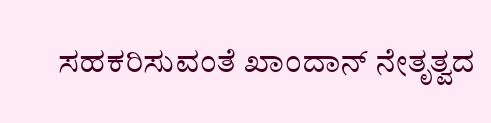ಸಹಕರಿಸುವಂತೆ ಖಾಂದಾನ್ ನೇತೃತ್ವದ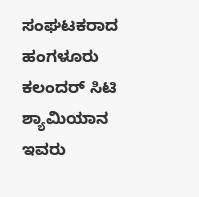ಸಂಘಟಕರಾದ ಹಂಗಳೂರು ಕಲಂದರ್ ಸಿಟಿ ಶ್ಯಾಮಿಯಾನ ಇವರು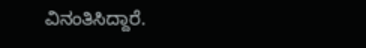ವಿನಂತಿಸಿದ್ದಾರೆ.